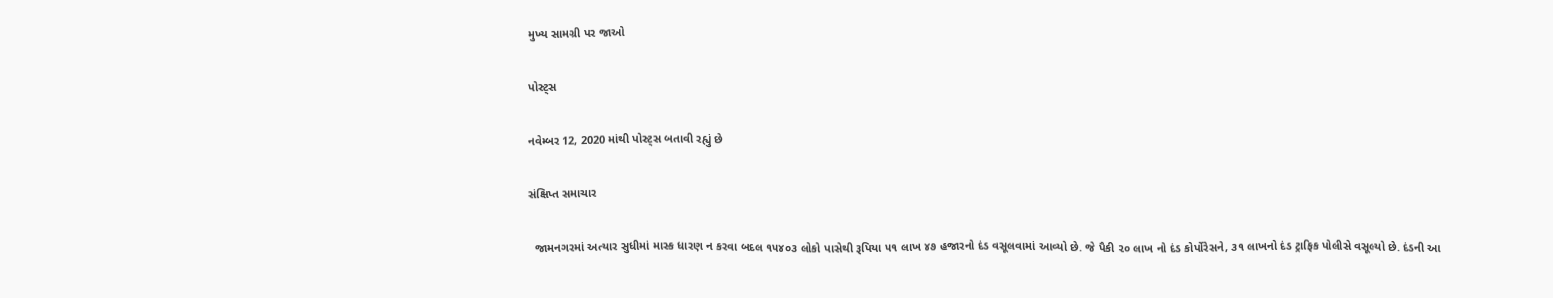મુખ્ય સામગ્રી પર જાઓ

પોસ્ટ્સ

નવેમ્બર 12, 2020 માંથી પોસ્ટ્સ બતાવી રહ્યું છે

સંક્ષિપ્ત સમાચાર

  જામનગરમાં અત્યાર સુધીમાં માસ્ક ધારણ ન કરવા બદલ ૧૫૪૦૩ લોકો પાસેથી રૂપિયા ૫૧ લાખ ૪૭ હજારનો દંડ વસૂલવામાં આવ્યો છે. જે પૈકી ૨૦ લાખ નો દંડ કોર્પોરેસને, ૩૧ લાખનો દંડ ટ્રાફિક પોલીસે વસૂલ્યો છે. દંડની આ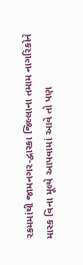રકમમાંથી જામનગર-દ્વારકા જિલ્લાના તમામ નાગરિકોને માસ્ક વિના મૂલ્યે આપવામાં આવે તો પણ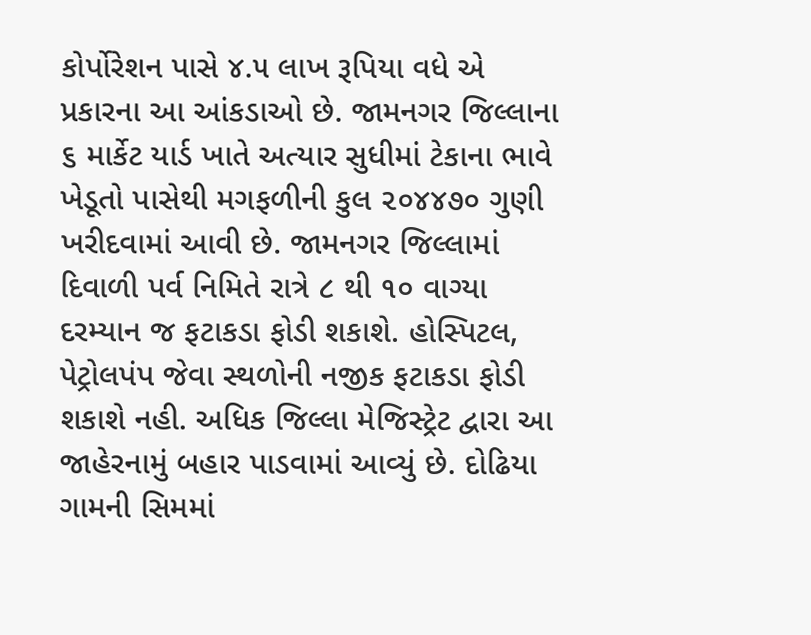કોર્પોરેશન પાસે ૪.૫ લાખ રૂપિયા વધે એ પ્રકારના આ આંકડાઓ છે. જામનગર જિલ્લાના ૬ માર્કેટ યાર્ડ ખાતે અત્યાર સુધીમાં ટેકાના ભાવે ખેડૂતો પાસેથી મગફળીની કુલ ૨૦૪૪૭૦ ગુણી ખરીદવામાં આવી છે. જામનગર જિલ્લામાં દિવાળી પર્વ નિમિતે રાત્રે ૮ થી ૧૦ વાગ્યા દરમ્યાન જ ફટાકડા ફોડી શકાશે. હોસ્પિટલ, પેટ્રોલપંપ જેવા સ્થળોની નજીક ફટાકડા ફોડી શકાશે નહી. અધિક જિલ્લા મેજિસ્ટ્રેટ દ્વારા આ જાહેરનામું બહાર પાડવામાં આવ્યું છે. દોઢિયા ગામની સિમમાં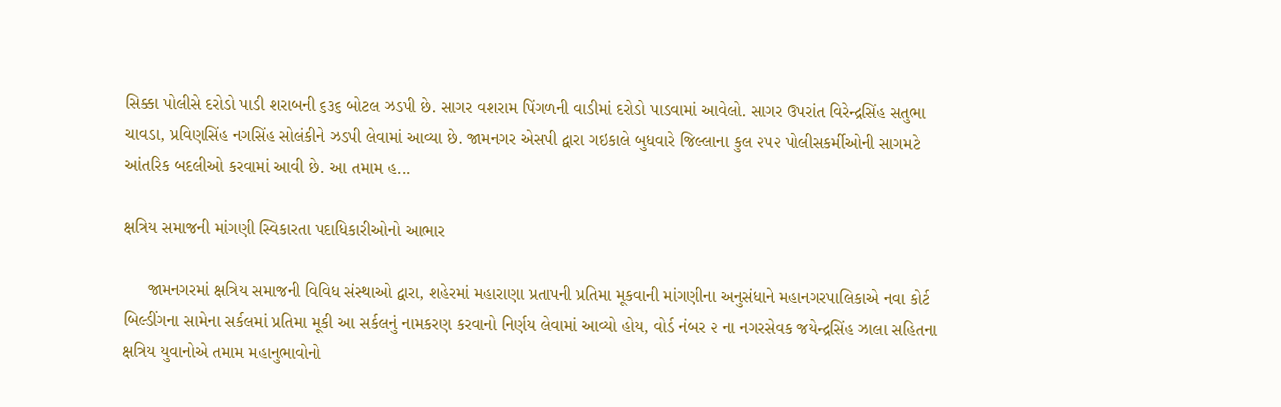સિક્કા પોલીસે દરોડો પાડી શરાબની ૬૩૬ બોટલ ઝડપી છે. સાગર વશરામ પિંગળની વાડીમાં દરોડો પાડવામાં આવેલો. સાગર ઉપરાંત વિરેન્દ્રસિંહ સતુભા ચાવડા, પ્રવિણસિંહ નગસિંહ સોલંકીને ઝડપી લેવામાં આવ્યા છે. જામનગર એસપી દ્વારા ગઇકાલે બુધવારે જિલ્લાના કુલ ૨૫૨ પોલીસકર્મીઓની સાગમટે આંતરિક બદલીઓ કરવામાં આવી છે. આ તમામ હ...

ક્ષત્રિય સમાજની માંગણી સ્વિકારતા પદાધિકારીઓનો આભાર

     જામનગરમાં ક્ષત્રિય સમાજની વિવિધ સંસ્થાઓ દ્વારા, શહેરમાં મહારાણા પ્રતાપની પ્રતિમા મૂકવાની માંગણીના અનુસંધાને મહાનગરપાલિકાએ નવા કોર્ટ બિલ્ડીંગના સામેના સર્કલમાં પ્રતિમા મૂકી આ સર્કલનું નામકરણ કરવાનો નિર્ણય લેવામાં આવ્યો હોય, વોર્ડ નંબર ૨ ના નગરસેવક જયેન્દ્રસિંહ ઝાલા સહિતના ક્ષત્રિય યુવાનોએ તમામ મહાનુભાવોનો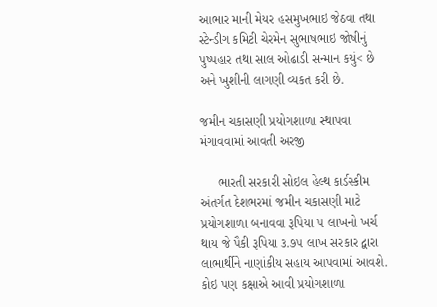આભાર માની મેયર હસમુખભાઇ જેઠવા તથા સ્ટેન્ડીગ કમિટી ચેરમેન સુભાષભાઇ જોષીનું પુષ્પહાર તથા સાલ ઓઢાડી સન્માન કયું< છે અને ખુશીની લાગણી વ્યકત કરી છે.

જમીન ચકાસણી પ્રયોગશાળા સ્થાપવા મંગાવવામાં આવતી અરજી

     ભારતી સરકારી સોઇલ હેલ્થ કાર્ડસ્કીમ અંતર્ગત દેશભરમાં જમીન ચકાસણી માટે પ્રયોગશાળા બનાવવા રૂપિયા ૫ લાખનો ખર્ચ થાય જે પૈકી રૂપિયા ૩.૭૫ લાખ સરકાર દ્વારા લાભાર્થીને નાણાંકીય સહાય આપવામાં આવશે. કોઇ પણ કક્ષાએ આવી પ્રયોગશાળા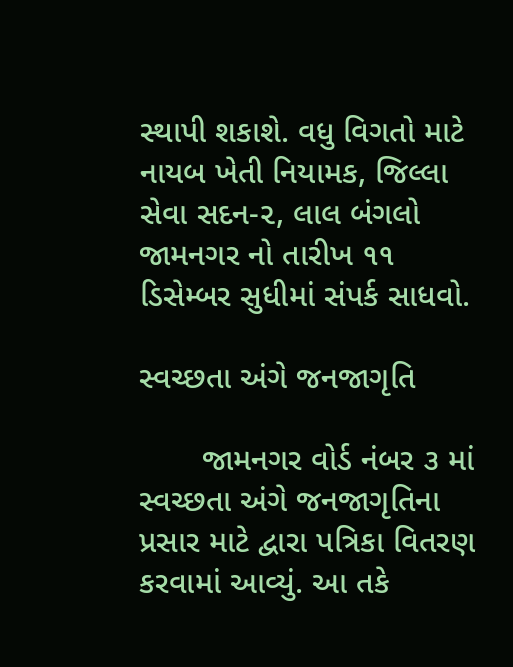સ્થાપી શકાશે. વધુ વિગતો માટે નાયબ ખેતી નિયામક, જિલ્લા સેવા સદન-૨, લાલ બંગલો જામનગર નો તારીખ ૧૧ ડિસેમ્બર સુધીમાં સંપર્ક સાધવો.

સ્વચ્છતા અંગે જનજાગૃતિ

       જામનગર વોર્ડ નંબર ૩ માં સ્વચ્છતા અંગે જનજાગૃતિના પ્રસાર માટે દ્વારા પત્રિકા વિતરણ કરવામાં આવ્યું. આ તકે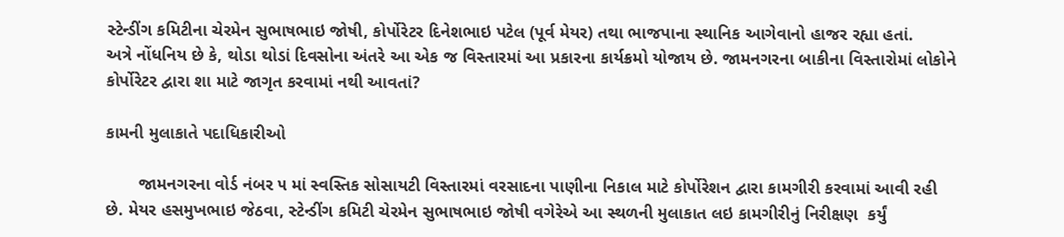સ્ટેન્ડીંગ કમિટીના ચેરમેન સુભાષભાઇ જોષી, કોર્પોરેટર દિનેશભાઇ પટેલ (પૂર્વ મેયર) તથા ભાજપાના સ્થાનિક આગેવાનો હાજર રહ્યા હતાં.      અત્રે નોંધનિય છે કે, થોડા થોડાં દિવસોના અંતરે આ એક જ વિસ્તારમાં આ પ્રકારના કાર્યક્રમો યોજાય છે. જામનગરના બાકીના વિસ્તારોમાં લોકોને કોર્પોરેટર દ્વારા શા માટે જાગૃત કરવામાં નથી આવતાં?

કામની મુલાકાતે પદાધિકારીઓ

       જામનગરના વોર્ડ નંબર ૫ માં સ્વસ્તિક સોસાયટી વિસ્તારમાં વરસાદના પાણીના નિકાલ માટે કોર્પોરેશન દ્વારા કામગીરી કરવામાં આવી રહી છે. મેયર હસમુખભાઇ જેઠવા, સ્ટેન્ડીંગ કમિટી ચેરમેન સુભાષભાઇ જોષી વગેરેએ આ સ્થળની મુલાકાત લઇ કામગીરીનું નિરીક્ષણ  કર્યું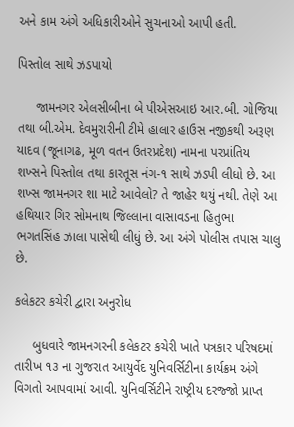અને કામ અંગે અધિકારીઓને સુચનાઓ આપી હતી.

પિસ્તોલ સાથે ઝડપાયો

     જામનગર એલસીબીના બે પીએસઆઇ આર.બી. ગોજિયા તથા બી.એમ. દેવમુરારીની ટીમે હાલાર હાઉસ નજીકથી અરૂણ યાદવ (જૂનાગઢ, મૂળ વતન ઉતરપ્રદેશ) નામના પરપ્રાંતિય શખ્સને પિસ્તોલ તથા કારતૂસ નંગ-૧ સાથે ઝડપી લીધો છે. આ શખ્સ જામનગર શા માટે આવેલો? તે જાહેર થયું નથી. તેણે આ હથિયાર ગિર સોમનાથ જિલ્લાના વાસાવડના હિતુભા ભગતસિંહ ઝાલા પાસેથી લીધું છે. આ અંગે પોલીસ તપાસ ચાલુ છે.

કલેકટર કચેરી દ્વારા અનુરોધ

     બુધવારે જામનગરની કલેકટર કચેરી ખાતે પત્રકાર પરિષદમાં તારીખ ૧૩ ના ગુજરાત આયુર્વેદ યુનિવર્સિટીના કાર્યક્રમ અંગે વિગતો આપવામાં આવી. યુનિવર્સિટીને રાષ્ટ્રીય દરજ્જો પ્રાપ્ત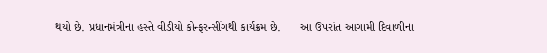થયો છે. પ્રધાનમંત્રીના હસ્તે વીડીયો કોન્ફરન્સીંગથી કાર્યક્રમ છે.      આ ઉપરાંત આગામી દિવાળીના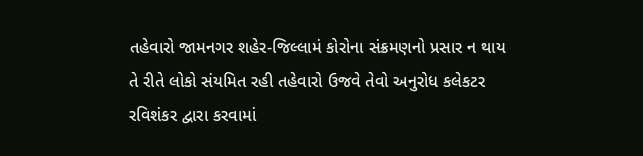તહેવારો જામનગર શહેર-જિલ્લામં કોરોના સંક્રમણનો પ્રસાર ન થાય તે રીતે લોકો સંયમિત રહી તહેવારો ઉજવે તેવો અનુરોધ કલેકટર રવિશંકર દ્વારા કરવામાં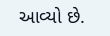આવ્યો છે.